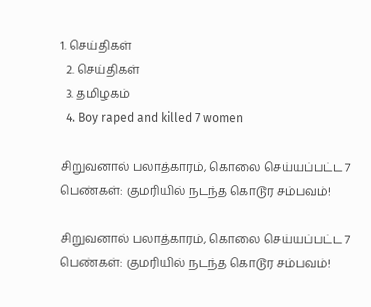1. செய்திகள்
  2. செய்திகள்
  3. த‌மிழக‌ம்
  4. Boy raped and killed 7 women

சிறுவனால் பலாத்காரம், கொலை செய்யப்பட்ட 7 பெண்கள்: குமரியில் நடந்த கொடூர சம்பவம்!

சிறுவனால் பலாத்காரம், கொலை செய்யப்பட்ட 7 பெண்கள்: குமரியில் நடந்த கொடூர சம்பவம்!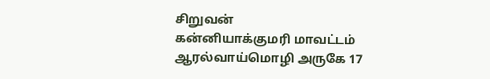சிறுவன்
கன்னியாக்குமரி மாவட்டம் ஆரல்வாய்மொழி அருகே 17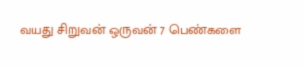வயது சிறுவன் ஒருவன் 7 பெண்களை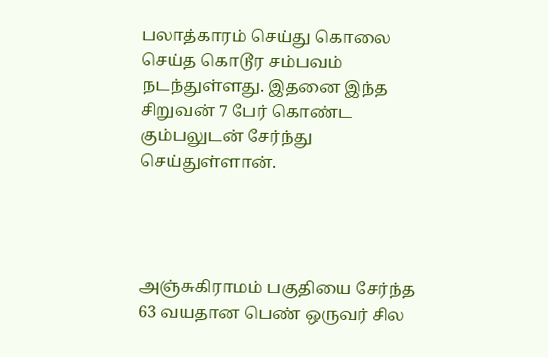பலாத்காரம் செய்து கொலை செய்த கொடூர சம்பவம் நடந்துள்ளது. இதனை இந்த சிறுவன் 7 பேர் கொண்ட கும்பலுடன் சேர்ந்து செய்துள்ளான்.




அஞ்சுகிராமம் பகுதியை சேர்ந்த 63 வயதான பெண் ஒருவர் சில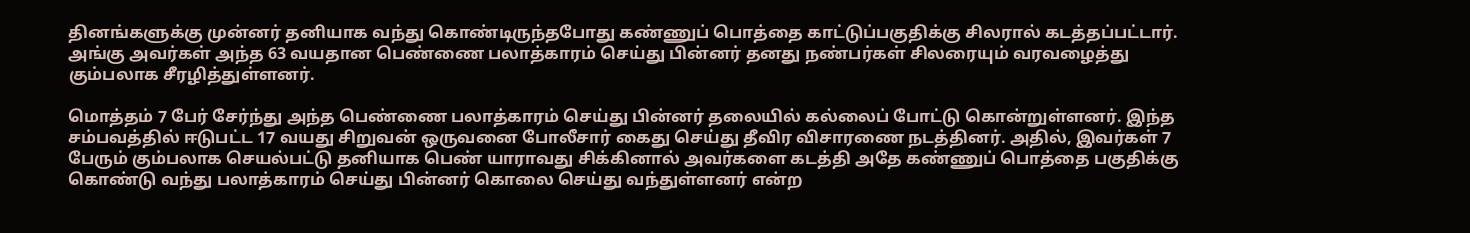தினங்களுக்கு முன்னர் தனியாக வந்து கொண்டிருந்தபோது கண்ணுப் பொத்தை காட்டுப்பகுதிக்கு சிலரால் கடத்தப்பட்டார். அங்கு அவர்கள் அந்த 63 வயதான பெண்ணை பலாத்காரம் செய்து பின்னர் தனது நண்பர்கள் சிலரையும் வரவழைத்து கும்பலாக சீரழித்துள்ளனர்.

மொத்தம் 7 பேர் சேர்ந்து அந்த பெண்ணை பலாத்காரம் செய்து பின்னர் தலையில் கல்லைப் போட்டு கொன்றுள்ளனர். இந்த சம்பவத்தில் ஈடுபட்ட 17 வயது சிறுவன் ஒருவனை போலீசார் கைது செய்து தீவிர விசாரணை நடத்தினர். அதில், இவர்கள் 7 பேரும் கும்பலாக செயல்பட்டு தனியாக பெண் யாராவது சிக்கினால் அவர்களை கடத்தி அதே கண்ணுப் பொத்தை பகுதிக்கு கொண்டு வந்து பலாத்காரம் செய்து பின்னர் கொலை செய்து வந்துள்ளனர் என்ற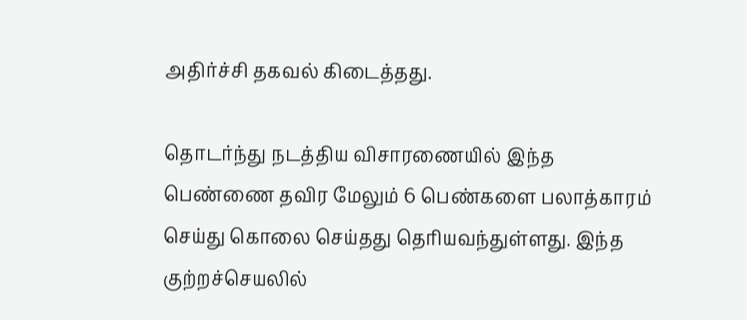அதிர்ச்சி தகவல் கிடைத்தது.

தொடர்ந்து நடத்திய விசாரணையில் இந்த பெண்ணை தவிர மேலும் 6 பெண்களை பலாத்காரம் செய்து கொலை செய்தது தெரியவந்துள்ளது. இந்த குற்றச்செயலில்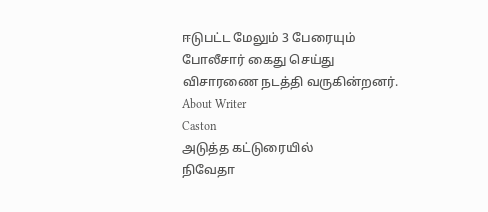ஈடுபட்ட மேலும் 3 பேரையும் போலீசார் கைது செய்து விசாரணை நடத்தி வருகின்றனர்.
About Writer
Caston
அடுத்த கட்டுரையில்
நிவேதா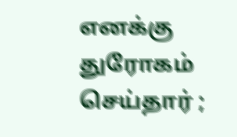எனக்கு துரோகம் செய்தார் ;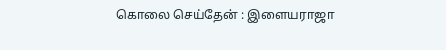கொலை செய்தேன் : இளையராஜா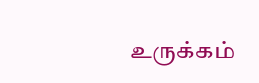உருக்கம்